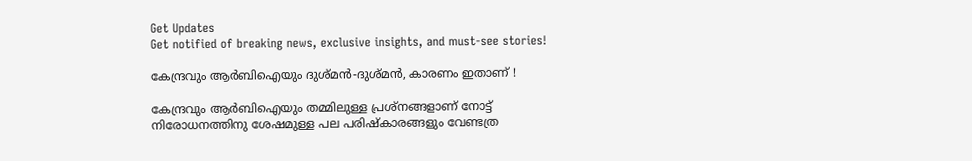Get Updates
Get notified of breaking news, exclusive insights, and must-see stories!

കേന്ദ്രവും ആര്‍ബിഐയും ദുശ്മന്‍-ദുശ്മന്‍, കാരണം ഇതാണ് !

കേന്ദ്രവും ആര്‍ബിഐയും തമ്മിലുള്ള പ്രശ്നങ്ങളാണ് നോട്ട് നിരോധനത്തിനു ശേഷമുള്ള പല പരിഷ്കാരങ്ങളും വേണ്ടത്ര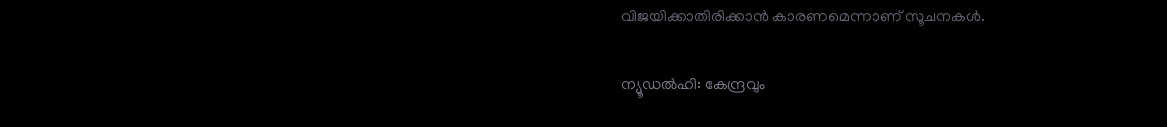വിജയിക്കാതിരിക്കാന്‍ കാരണമെന്നാണ് സൂചനകള്‍.

ന്യൂഡല്‍ഹി: കേന്ദ്രവും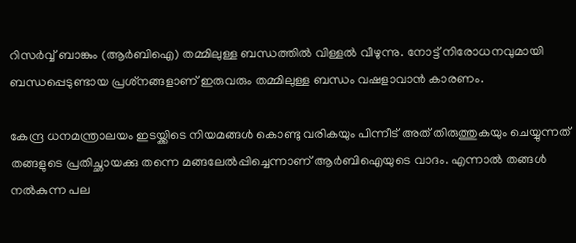റിസര്‍വ്വ് ബാങ്കും (ആര്‍ബിഐ) തമ്മിലുള്ള ബന്ധത്തില്‍ വിള്ളല്‍ വീഴുന്നു. നോട്ട് നിരോധനവുമായി ബന്ധപ്പെടുണ്ടായ പ്രശ്‌നങ്ങളാണ് ഇരുവരും തമ്മിലുള്ള ബന്ധം വഷളാവാന്‍ കാരണം.

കേന്ദ്ര ധനമന്ത്രാലയം ഇടയ്ക്കിടെ നിയമങ്ങള്‍ കൊണ്ടു വരികയും പിന്നീട് അത് തിരുത്തുകയും ചെയ്യുന്നത് തങ്ങളുടെ പ്രതിച്ഛായക്കു തന്നെ മങ്ങലേല്‍പ്പിച്ചെന്നാണ് ആര്‍ബിഐയുടെ വാദം. എന്നാല്‍ തങ്ങള്‍ നല്‍കുന്ന പല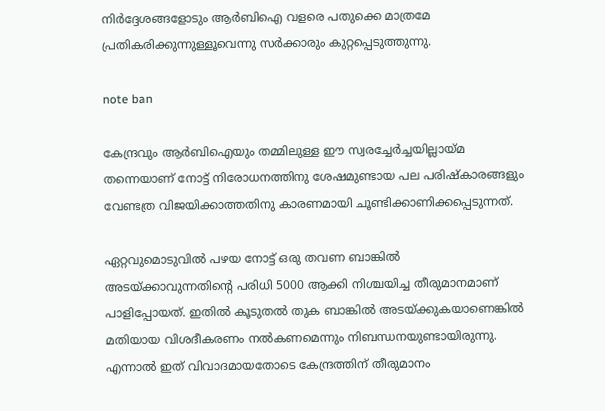നിര്‍ദ്ദേശങ്ങളോടും ആര്‍ബിഐ വളരെ പതുക്കെ മാത്രമേ പ്രതികരിക്കുന്നുള്ളൂവെന്നു സര്‍ക്കാരും കുറ്റപ്പെടുത്തുന്നു.

note ban

കേന്ദ്രവും ആര്‍ബിഐയും തമ്മിലുള്ള ഈ സ്വരച്ചേര്‍ച്ചയില്ലായ്മ തന്നെയാണ് നോട്ട് നിരോധനത്തിനു ശേഷമുണ്ടായ പല പരിഷ്‌കാരങ്ങളും വേണ്ടത്ര വിജയിക്കാത്തതിനു കാരണമായി ചൂണ്ടിക്കാണിക്കപ്പെടുന്നത്.

ഏറ്റവുമൊടുവില്‍ പഴയ നോട്ട് ഒരു തവണ ബാങ്കില്‍ അടയ്ക്കാവുന്നതിന്റെ പരിധി 5000 ആക്കി നിശ്ചയിച്ച തീരുമാനമാണ് പാളിപ്പോയത്. ഇതില്‍ കൂടുതല്‍ തുക ബാങ്കില്‍ അടയ്ക്കുകയാണെങ്കില്‍ മതിയായ വിശദീകരണം നല്‍കണമെന്നും നിബന്ധനയുണ്ടായിരുന്നു. എന്നാല്‍ ഇത് വിവാദമായതോടെ കേന്ദ്രത്തിന് തീരുമാനം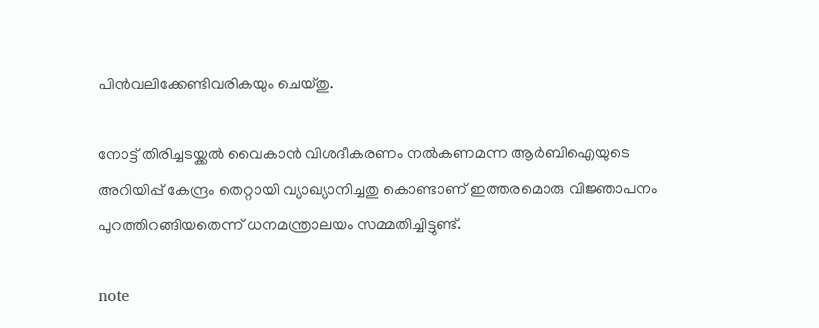പിന്‍വലിക്കേണ്ടിവരികയും ചെയ്തു.

നോട്ട് തിരിച്ചടയ്ക്കല്‍ വൈകാന്‍ വിശദീകരണം നല്‍കണമന്ന ആര്‍ബിഐയുടെ അറിയിപ്പ് കേന്ദ്രം തെറ്റായി വ്യാഖ്യാനിച്ചതു കൊണ്ടാണ് ഇത്തരമൊരു വിജ്ഞാപനം പുറത്തിറങ്ങിയതെന്ന് ധനമന്ത്രാലയം സമ്മതിച്ചിട്ടുണ്ട്.

note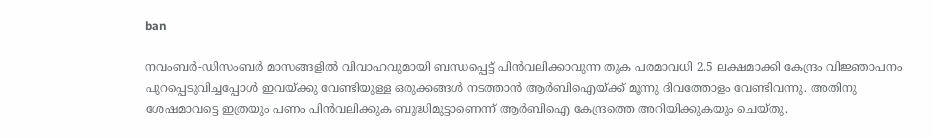ban

നവംബര്‍-ഡിസംബര്‍ മാസങ്ങളില്‍ വിവാഹവുമായി ബന്ധപ്പെട്ട് പിന്‍വലിക്കാവുന്ന തുക പരമാവധി 2.5 ലക്ഷമാക്കി കേന്ദ്രം വിജ്ഞാപനം പുറപ്പെടുവിച്ചപ്പോള്‍ ഇവയ്ക്കു വേണ്ടിയുള്ള ഒരുക്കങ്ങള്‍ നടത്താന്‍ ആര്‍ബിഐയ്ക്ക് മൂന്നു ദിവത്തോളം വേണ്ടിവന്നു. അതിനു ശേഷമാവട്ടെ ഇത്രയും പണം പിന്‍വലിക്കുക ബുദ്ധിമുട്ടാണെന്ന് ആര്‍ബിഐ കേന്ദ്രത്തെ അറിയിക്കുകയും ചെയ്തു.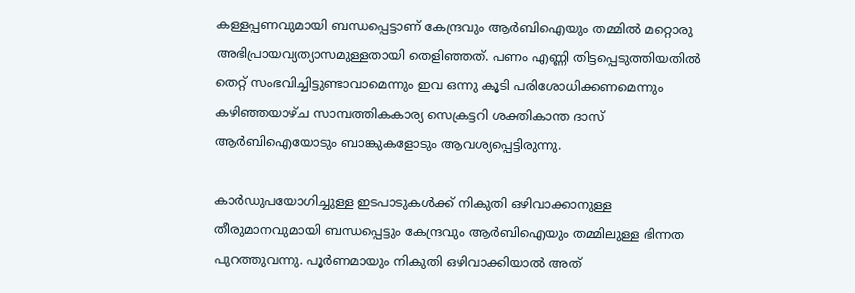കള്ളപ്പണവുമായി ബന്ധപ്പെട്ടാണ് കേന്ദ്രവും ആര്‍ബിഐയും തമ്മില്‍ മറ്റൊരു അഭിപ്രായവ്യത്യാസമുള്ളതായി തെളിഞ്ഞത്. പണം എണ്ണി തിട്ടപ്പെടുത്തിയതില്‍ തെറ്റ് സംഭവിച്ചിട്ടുണ്ടാവാമെന്നും ഇവ ഒന്നു കൂടി പരിശോധിക്കണമെന്നും കഴിഞ്ഞയാഴ്ച സാമ്പത്തികകാര്യ സെക്രട്ടറി ശക്തികാന്ത ദാസ് ആര്‍ബിഐയോടും ബാങ്കുകളോടും ആവശ്യപ്പെട്ടിരുന്നു.

കാര്‍ഡുപയോഗിച്ചുള്ള ഇടപാടുകള്‍ക്ക് നികുതി ഒഴിവാക്കാനുള്ള തീരുമാനവുമായി ബന്ധപ്പെട്ടും കേന്ദ്രവും ആര്‍ബിഐയും തമ്മിലുള്ള ഭിന്നത പുറത്തുവന്നു. പൂര്‍ണമായും നികുതി ഒഴിവാക്കിയാല്‍ അത്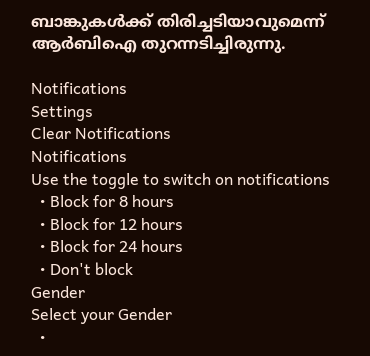ബാങ്കുകള്‍ക്ക് തിരിച്ചടിയാവുമെന്ന് ആര്‍ബിഐ തുറന്നടിച്ചിരുന്നു.

Notifications
Settings
Clear Notifications
Notifications
Use the toggle to switch on notifications
  • Block for 8 hours
  • Block for 12 hours
  • Block for 24 hours
  • Don't block
Gender
Select your Gender
  •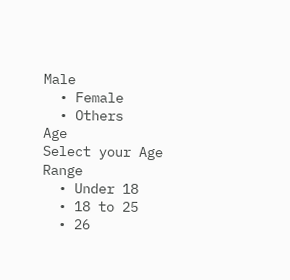Male
  • Female
  • Others
Age
Select your Age Range
  • Under 18
  • 18 to 25
  • 26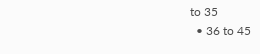to 35
  • 36 to 45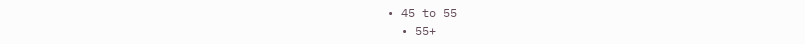• 45 to 55
  • 55+